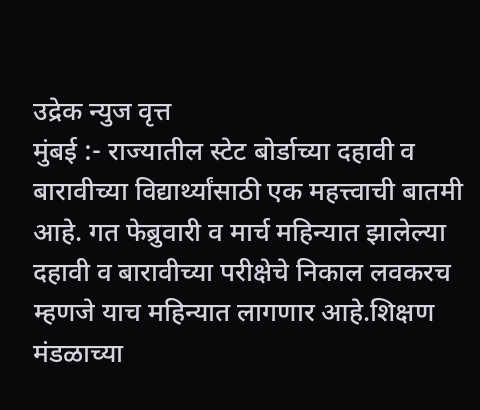उद्रेक न्युज वृत्त
मुंबई :- राज्यातील स्टेट बोर्डाच्या दहावी व बारावीच्या विद्यार्थ्यांसाठी एक महत्त्वाची बातमी आहे. गत फेब्रुवारी व मार्च महिन्यात झालेल्या दहावी व बारावीच्या परीक्षेचे निकाल लवकरच म्हणजे याच महिन्यात लागणार आहे.शिक्षण मंडळाच्या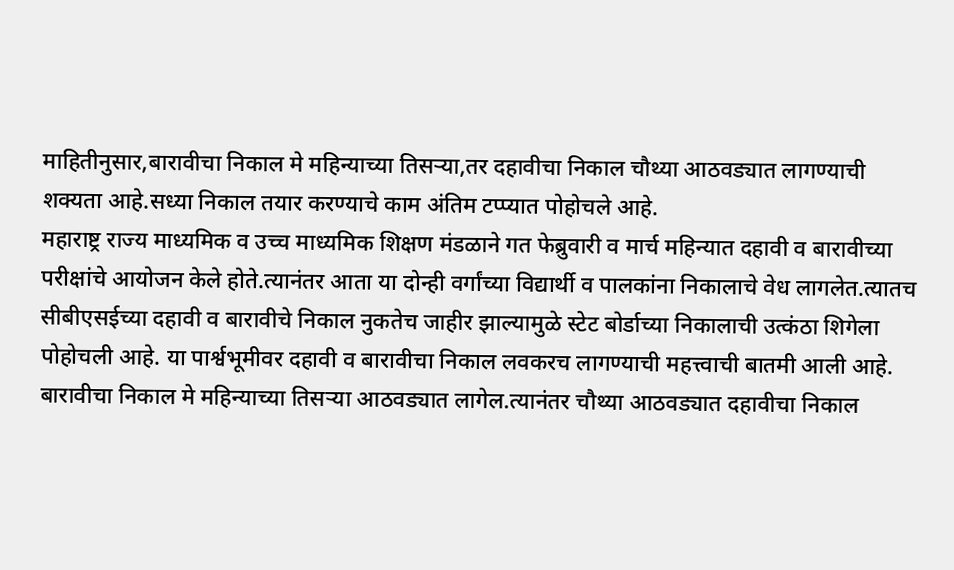माहितीनुसार,बारावीचा निकाल मे महिन्याच्या तिसऱ्या,तर दहावीचा निकाल चौथ्या आठवड्यात लागण्याची शक्यता आहे.सध्या निकाल तयार करण्याचे काम अंतिम टप्प्यात पोहोचले आहे.
महाराष्ट्र राज्य माध्यमिक व उच्च माध्यमिक शिक्षण मंडळाने गत फेब्रुवारी व मार्च महिन्यात दहावी व बारावीच्या परीक्षांचे आयोजन केले होते.त्यानंतर आता या दोन्ही वर्गांच्या विद्यार्थी व पालकांना निकालाचे वेध लागलेत.त्यातच सीबीएसईच्या दहावी व बारावीचे निकाल नुकतेच जाहीर झाल्यामुळे स्टेट बोर्डाच्या निकालाची उत्कंठा शिगेला पोहोचली आहे. या पार्श्वभूमीवर दहावी व बारावीचा निकाल लवकरच लागण्याची महत्त्वाची बातमी आली आहे.
बारावीचा निकाल मे महिन्याच्या तिसऱ्या आठवड्यात लागेल.त्यानंतर चौथ्या आठवड्यात दहावीचा निकाल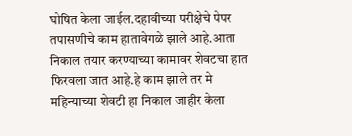घोषित केला जाईल.दहावीच्या परीक्षेचे पेपर तपासणीचे काम हातावेगळे झाले आहे.आता निकाल तयार करण्याच्या कामावर शेवटचा हात फिरवला जात आहे.हे काम झाले तर मे महिन्याच्या शेवटी हा निकाल जाहीर केला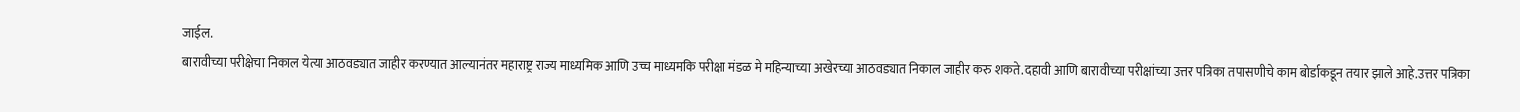जाईल.
बारावीच्या परीक्षेचा निकाल येत्या आठवड्यात जाहीर करण्यात आल्यानंतर महाराष्ट्र राज्य माध्यमिक आणि उच्च माध्यमकि परीक्षा मंडळ मे महिन्याच्या अखेरच्या आठवड्यात निकाल जाहीर करु शकते.दहावी आणि बारावीच्या परीक्षांच्या उत्तर पत्रिका तपासणीचे काम बोर्डाकडून तयार झाले आहे.उत्तर पत्रिका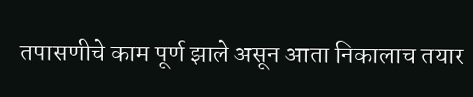तपासणीचे काम पूर्ण झाले असून आता निकालाच तयार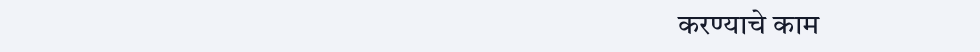करण्याचे काम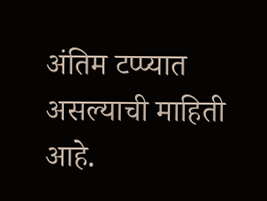अंतिम टप्प्यात असल्याची माहिती आहे.